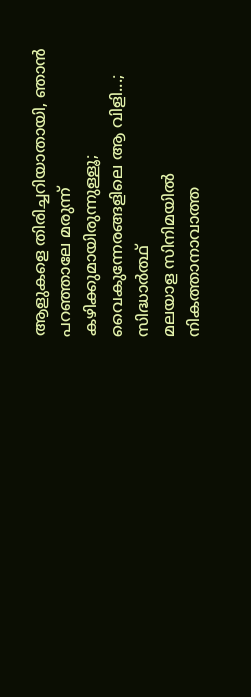ആളുകളെ തിരിച്ചറിയാതായി, ഞാൻ പറഞ്ഞാലേ മരുന്ന് കഴിക്കുമായിരുന്നുള്ളൂ; വൈകുന്നേരങ്ങളിലെ ആ വിളി...; സിദ്ധാർത്ഥ്
മലയാള സിനിമയിൽ നികത്താനാവാത്ത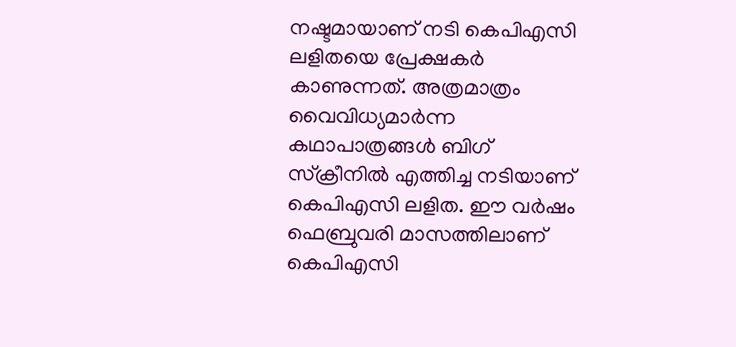നഷ്ടമായാണ് നടി കെപിഎസി ലളിതയെ പ്രേക്ഷകർ കാണുന്നത്. അത്രമാത്രം വൈവിധ്യമാർന്ന കഥാപാത്രങ്ങൾ ബിഗ് സ്ക്രീനിൽ എത്തിച്ച നടിയാണ് കെപിഎസി ലളിത. ഈ വർഷം ഫെബ്രുവരി മാസത്തിലാണ് കെപിഎസി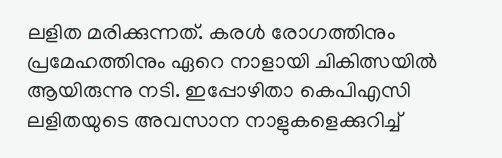ലളിത മരിക്കുന്നത്. കരൾ രോഗത്തിനും പ്രമേഹത്തിനും ഏറെ നാളായി ചികിത്സയിൽ ആയിരുന്നു നടി. ഇപ്പോഴിതാ കെപിഎസി ലളിതയുടെ അവസാന നാളുകളെക്കുറിച്ച്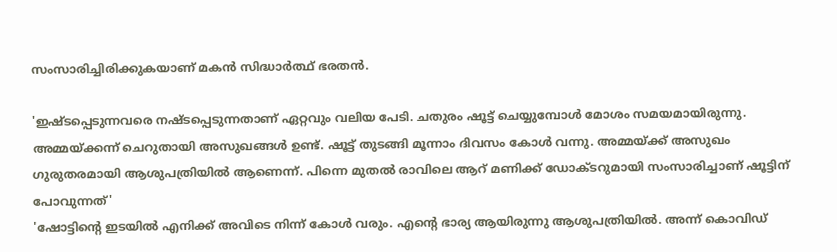സംസാരിച്ചിരിക്കുകയാണ് മകൻ സിദ്ധാർത്ഥ് ഭരതൻ.

'ഇഷ്ടപ്പെടുന്നവരെ നഷ്ടപ്പെടുന്നതാണ് ഏറ്റവും വലിയ പേടി. ചതുരം ഷൂട്ട് ചെയ്യുമ്പോൾ മോശം സമയമായിരുന്നു. അമ്മയ്ക്കന്ന് ചെറുതായി അസുഖങ്ങൾ ഉണ്ട്. ഷൂട്ട് തുടങ്ങി മൂന്നാം ദിവസം കോൾ വന്നു. അമ്മയ്ക്ക് അസുഖം ഗുരുതരമായി ആശുപത്രിയിൽ ആണെന്ന്. പിന്നെ മുതൽ രാവിലെ ആറ് മണിക്ക് ഡോക്ടറുമായി സംസാരിച്ചാണ് ഷൂട്ടിന് പോവുന്നത്'
'ഷോട്ടിന്റെ ഇടയിൽ എനിക്ക് അവിടെ നിന്ന് കോൾ വരും. എന്റെ ഭാര്യ ആയിരുന്നു ആശുപത്രിയിൽ. അന്ന് കൊവിഡ്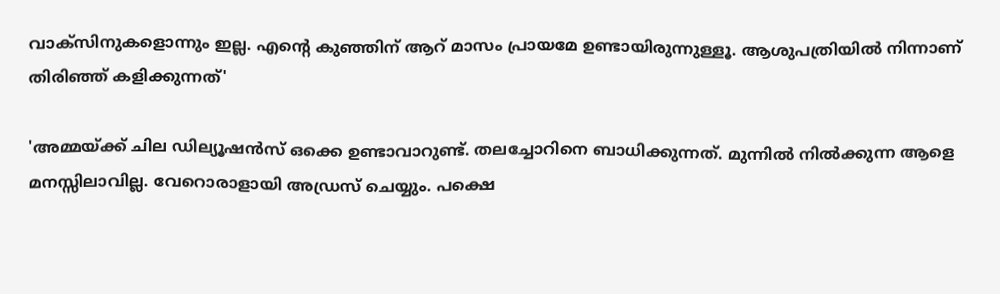വാക്സിനുകളൊന്നും ഇല്ല. എന്റെ കുഞ്ഞിന് ആറ് മാസം പ്രായമേ ഉണ്ടായിരുന്നുള്ളൂ. ആശുപത്രിയിൽ നിന്നാണ് തിരിഞ്ഞ് കളിക്കുന്നത്'

'അമ്മയ്ക്ക് ചില ഡില്യൂഷൻസ് ഒക്കെ ഉണ്ടാവാറുണ്ട്. തലച്ചോറിനെ ബാധിക്കുന്നത്. മുന്നിൽ നിൽക്കുന്ന ആളെ മനസ്സിലാവില്ല. വേറൊരാളായി അഡ്രസ് ചെയ്യും. പക്ഷെ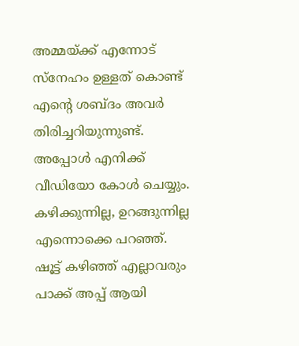അമ്മയ്ക്ക് എന്നോട് സ്നേഹം ഉള്ളത് കൊണ്ട് എന്റെ ശബ്ദം അവർ തിരിച്ചറിയുന്നുണ്ട്. അപ്പോൾ എനിക്ക് വീഡിയോ കോൾ ചെയ്യും. കഴിക്കുന്നില്ല, ഉറങ്ങുന്നില്ല എന്നൊക്കെ പറഞ്ഞ്. ഷൂട്ട് കഴിഞ്ഞ് എല്ലാവരും പാക്ക് അപ്പ് ആയി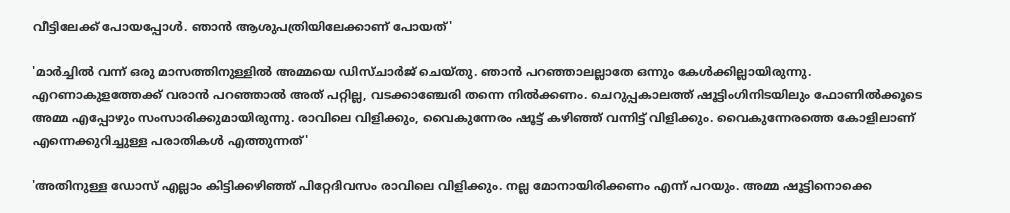വീട്ടിലേക്ക് പോയപ്പോൾ. ഞാൻ ആശുപത്രിയിലേക്കാണ് പോയത്'

'മാർച്ചിൽ വന്ന് ഒരു മാസത്തിനുള്ളിൽ അമ്മയെ ഡിസ്ചാർജ് ചെയ്തു. ഞാൻ പറഞ്ഞാലല്ലാതേ ഒന്നും കേൾക്കില്ലായിരുന്നു. എറണാകുളത്തേക്ക് വരാൻ പറഞ്ഞാൽ അത് പറ്റില്ല, വടക്കാഞ്ചേരി തന്നെ നിൽക്കണം. ചെറുപ്പകാലത്ത് ഷൂട്ടിംഗിനിടയിലും ഫോണിൽക്കൂടെ അമ്മ എപ്പോഴും സംസാരിക്കുമായിരുന്നു. രാവിലെ വിളിക്കും, വൈകുന്നേരം ഷൂട്ട് കഴിഞ്ഞ് വന്നിട്ട് വിളിക്കും. വൈകുന്നേരത്തെ കോളിലാണ് എന്നെക്കുറിച്ചുള്ള പരാതികൾ എത്തുന്നത്'

'അതിനുള്ള ഡോസ് എല്ലാം കിട്ടിക്കഴിഞ്ഞ് പിറ്റേദിവസം രാവിലെ വിളിക്കും. നല്ല മോനായിരിക്കണം എന്ന് പറയും. അമ്മ ഷൂട്ടിനൊക്കെ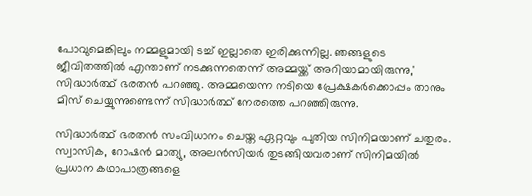പോവുമെങ്കിലും നമ്മളുമായി ടച്ച് ഇല്ലാതെ ഇരിക്കുന്നില്ല. ഞങ്ങളുടെ ജീവിതത്തിൽ എന്താണ് നടക്കുന്നതെന്ന് അമ്മയ്ക്ക് അറിയാമായിരുന്നു,' സിദ്ധാർത്ഥ് ഭരതൻ പറഞ്ഞു. അമ്മയെന്ന നടിയെ പ്രേക്ഷകർക്കൊപ്പം താനും മിസ് ചെയ്യുന്നുണ്ടെന്ന് സിദ്ധാർത്ഥ് നേരത്തെ പറഞ്ഞിരുന്നു.

സിദ്ധാർത്ഥ് ഭരതൻ സംവിധാനം ചെയ്ത ഏറ്റവും പുതിയ സിനിമയാണ് ചതുരം. സ്വാസിക, റോഷൻ മാത്യു, അലൻസിയർ തുടങ്ങിയവരാണ് സിനിമയിൽ പ്രധാന കഥാപാത്രങ്ങളെ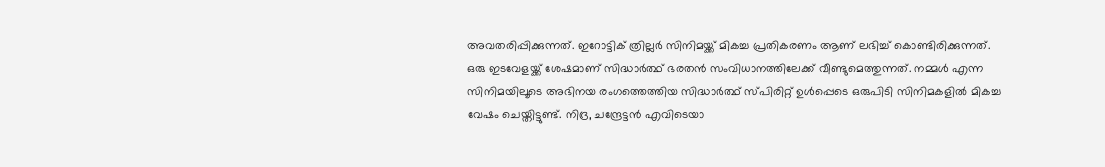അവതരിപ്പിക്കുന്നത്. ഇറോട്ടിക് ത്രില്ലർ സിനിമയ്ക്ക് മികച്ച പ്രതികരണം ആണ് ലഭിച്ച് കൊണ്ടിരിക്കുന്നത്.
ഒരു ഇടവേളയ്ക്ക് ശേഷമാണ് സിദ്ധാർത്ഥ് ഭരതൻ സംവിധാനത്തിലേക്ക് വീണ്ടുമെത്തുന്നത്. നമ്മൾ എന്ന സിനിമയിലൂടെ അഭിനയ രംഗത്തെത്തിയ സിദ്ധാർത്ഥ് സ്പിരിറ്റ് ഉൾപ്പെടെ ഒരുപിടി സിനിമകളിൽ മികച്ച വേഷം ചെയ്തിട്ടുണ്ട്. നിദ്ര, ചന്ദ്രേട്ടൻ എവിടെയാ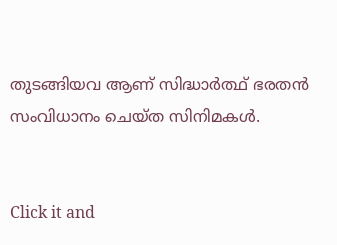തുടങ്ങിയവ ആണ് സിദ്ധാർത്ഥ് ഭരതൻ സംവിധാനം ചെയ്ത സിനിമകൾ.


Click it and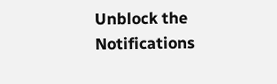Unblock the Notifications